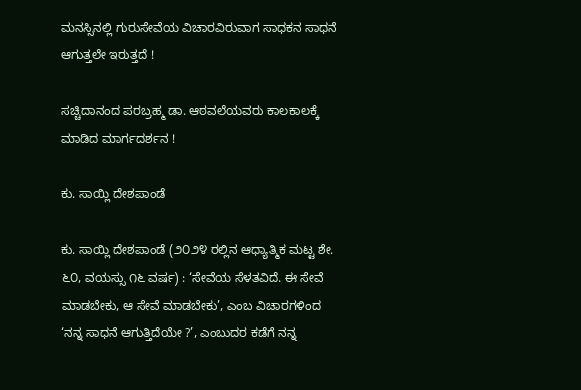ಮನಸ್ಸಿನಲ್ಲಿ ಗುರುಸೇವೆಯ ವಿಚಾರವಿರುವಾಗ ಸಾಧಕನ ಸಾಧನೆ ಆಗುತ್ತಲೇ ಇರುತ್ತದೆ !

ಸಚ್ಚಿದಾನಂದ ಪರಬ್ರಹ್ಮ ಡಾ. ಆಠವಲೆಯವರು ಕಾಲಕಾಲಕ್ಕೆ ಮಾಡಿದ ಮಾರ್ಗದರ್ಶನ !

ಕು. ಸಾಯ್ಲಿ ದೇಶಪಾಂಡೆ

ಕು. ಸಾಯ್ಲಿ ದೇಶಪಾಂಡೆ (೨೦೨೪ ರಲ್ಲಿನ ಆಧ್ಯಾತ್ಮಿಕ ಮಟ್ಟ ಶೇ. ೬೦, ವಯಸ್ಸು ೧೬ ವರ್ಷ) : ‘ಸೇವೆಯ ಸೆಳತವಿದೆ. ಈ ಸೇವೆ ಮಾಡಬೇಕು, ಆ ಸೇವೆ ಮಾಡಬೇಕು’, ಎಂಬ ವಿಚಾರಗಳಿಂದ ‘ನನ್ನ ಸಾಧನೆ ಆಗುತ್ತಿದೆಯೇ ?’, ಎಂಬುದರ ಕಡೆಗೆ ನನ್ನ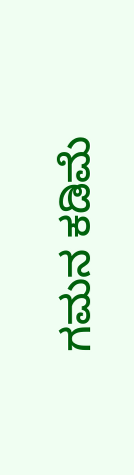ಗಮನ ಕಡಿಮೆ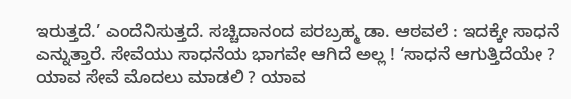ಇರುತ್ತದೆ.’ ಎಂದೆನಿಸುತ್ತದೆ. ಸಚ್ಚಿದಾನಂದ ಪರಬ್ರಹ್ಮ ಡಾ. ಆಠವಲೆ : ಇದಕ್ಕೇ ಸಾಧನೆ ಎನ್ನುತ್ತಾರೆ. ಸೇವೆಯು ಸಾಧನೆಯ ಭಾಗವೇ ಆಗಿದೆ ಅಲ್ಲ ! ‘ಸಾಧನೆ ಆಗುತ್ತಿದೆಯೇ ? ಯಾವ ಸೇವೆ ಮೊದಲು ಮಾಡಲಿ ? ಯಾವ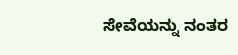ಸೇವೆಯನ್ನು ನಂತರ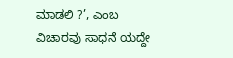ಮಾಡಲಿ ?’, ಎಂಬ ವಿಚಾರವು ಸಾಧನೆ ಯದ್ದೇ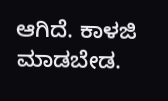ಆಗಿದೆ. ಕಾಳಜಿ ಮಾಡಬೇಡ.